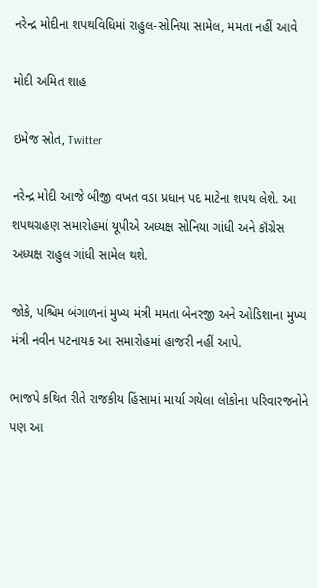નરેન્દ્ર મોદીના શપથવિધિમાં રાહુલ-સોનિયા સામેલ, મમતા નહીં આવે

મોદી અમિત શાહ

ઇમેજ સ્રોત, Twitter

નરેન્દ્ર મોદી આજે બીજી વખત વડા પ્રધાન પદ માટેના શપથ લેશે. આ શપથગ્રહણ સમારોહમાં યૂપીએ અધ્યક્ષ સોનિયા ગાંધી અને કૉંગ્રેસ અધ્યક્ષ રાહુલ ગાંધી સામેલ થશે.

જોકે, પશ્ચિમ બંગાળનાં મુખ્ય મંત્રી મમતા બેનરજી અને ઓડિશાના મુખ્ય મંત્રી નવીન પટનાયક આ સમારોહમાં હાજરી નહીં આપે.

ભાજપે કથિત રીતે રાજકીય હિંસામાં માર્યા ગયેલા લોકોના પરિવારજનોને પણ આ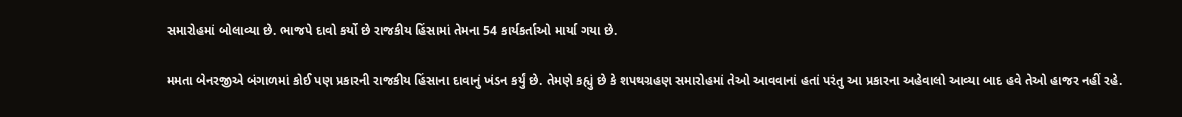સમારોહમાં બોલાવ્યા છે. ભાજપે દાવો કર્યો છે રાજકીય હિંસામાં તેમના 54 કાર્યકર્તાઓ માર્યા ગયા છે.

મમતા બેનરજીએ બંગાળમાં કોઈ પણ પ્રકારની રાજકીય હિંસાના દાવાનું ખંડન કર્યું છે. તેમણે કહ્યું છે કે શપથગ્રહણ સમારોહમાં તેઓ આવવાનાં હતાં પરંતુ આ પ્રકારના અહેવાલો આવ્યા બાદ હવે તેઓ હાજર નહીં રહે.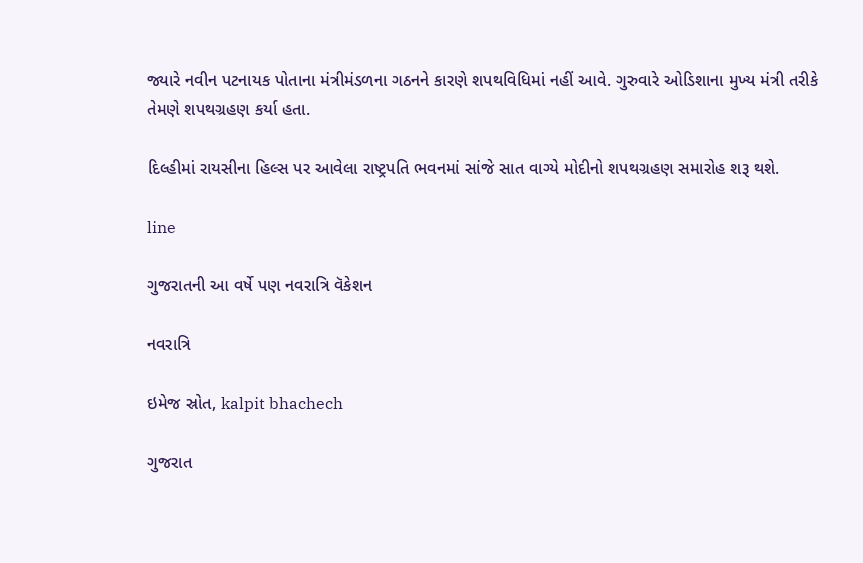જ્યારે નવીન પટનાયક પોતાના મંત્રીમંડળના ગઠનને કારણે શપથવિધિમાં નહીં આવે. ગુરુવારે ઓડિશાના મુખ્ય મંત્રી તરીકે તેમણે શપથગ્રહણ કર્યા હતા.

દિલ્હીમાં રાયસીના હિલ્સ પર આવેલા રાષ્ટ્રપતિ ભવનમાં સાંજે સાત વાગ્યે મોદીનો શપથગ્રહણ સમારોહ શરૂ થશે.

line

ગુજરાતની આ વર્ષે પણ નવરાત્રિ વૅકેશન

નવરાત્રિ

ઇમેજ સ્રોત, kalpit bhachech

ગુજરાત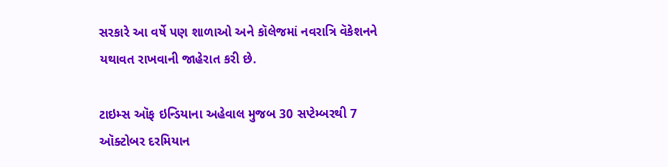સરકારે આ વર્ષે પણ શાળાઓ અને કૉલેજમાં નવરાત્રિ વૅકેશનને યથાવત રાખવાની જાહેરાત કરી છે.

ટાઇમ્સ ઑફ ઇન્ડિયાના અહેવાલ મુજબ 30 સપ્ટેમ્બરથી 7 ઑક્ટોબર દરમિયાન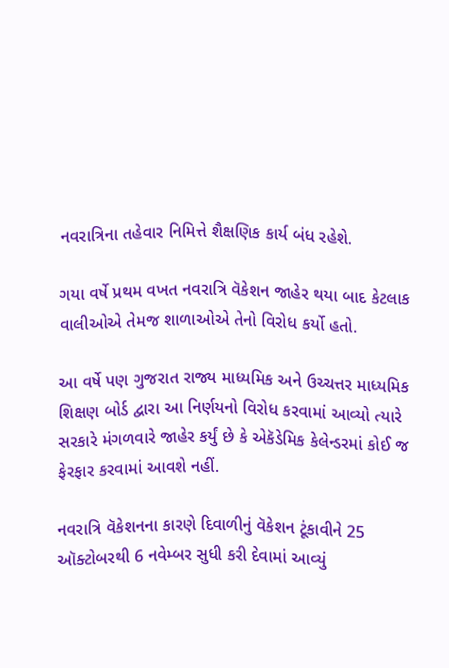નવરાત્રિના તહેવાર નિમિત્તે શૈક્ષણિક કાર્ય બંધ રહેશે.

ગયા વર્ષે પ્રથમ વખત નવરાત્રિ વૅકેશન જાહેર થયા બાદ કેટલાક વાલીઓએ તેમજ શાળાઓએ તેનો વિરોધ કર્યો હતો.

આ વર્ષે પણ ગુજરાત રાજ્ય માધ્યમિક અને ઉચ્ચત્તર માધ્યમિક શિક્ષણ બોર્ડ દ્વારા આ નિર્ણયનો વિરોધ કરવામાં આવ્યો ત્યારે સરકારે મંગળવારે જાહેર કર્યું છે કે એકૅડેમિક કેલેન્ડરમાં કોઈ જ ફેરફાર કરવામાં આવશે નહીં.

નવરાત્રિ વૅકેશનના કારણે દિવાળીનું વૅકેશન ટૂંકાવીને 25 ઑક્ટોબરથી 6 નવેમ્બર સુધી કરી દેવામાં આવ્યું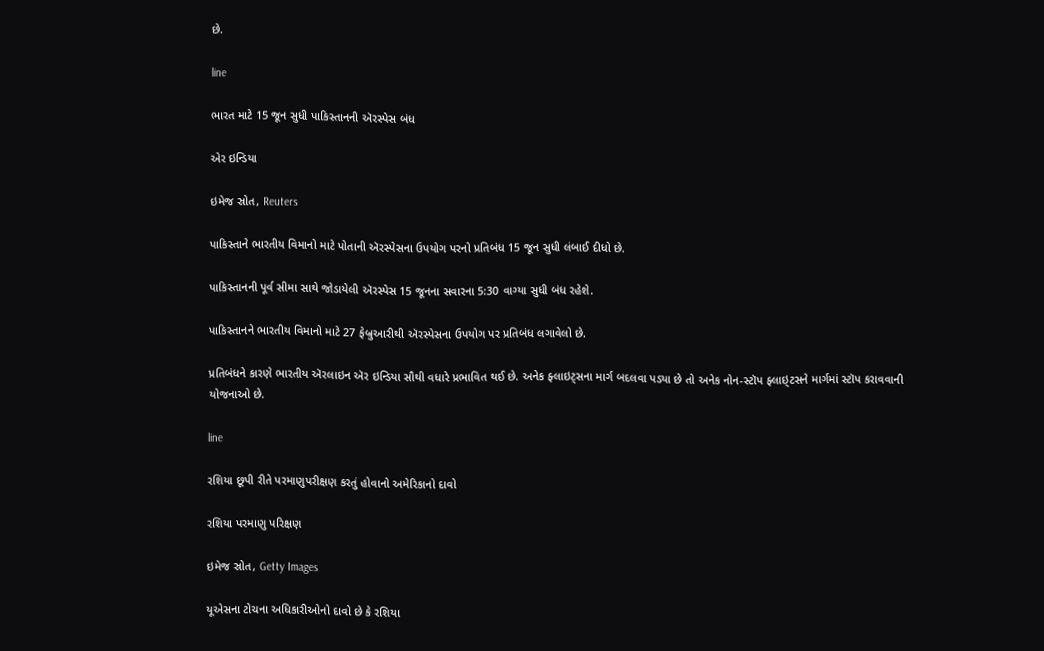છે.

line

ભારત માટે 15 જૂન સુધી પાકિસ્તાનની ઍરસ્પેસ બંધ

એર ઇન્ડિયા

ઇમેજ સ્રોત, Reuters

પાકિસ્તાને ભારતીય વિમાનો માટે પોતાની ઍરસ્પેસના ઉપયોગ પરનો પ્રતિબંધ 15 જૂન સુધી લંબાઈ દીધો છે.

પાકિસ્તાનની પૂર્વ સીમા સાથે જોડાયેલી ઍરસ્પેસ 15 જૂનના સવારના 5:30 વાગ્યા સુધી બંધ રહેશે.

પાકિસ્તાનને ભારતીય વિમાનો માટે 27 ફેબ્રુઆરીથી ઍરસ્પેસના ઉપયોગ પર પ્રતિબંધ લગાવેલો છે.

પ્રતિબંધને કારણે ભારતીય ઍરલાઇન ઍર ઇન્ડિયા સૌથી વધારે પ્રભાવિત થઈ છે. અનેક ફ્લાઇટ્સના માર્ગ બદલવા પડ્યા છે તો અનેક નોન-સ્ટૉપ ફ્લાઇ્ટસને માર્ગમાં સ્ટૉપ કરાવવાની યોજનાઓ છે.

line

રશિયા છૂપી રીતે પરમાણુપરીક્ષણ કરતું હોવાનો અમેરિકાનો દાવો

રશિયા પરમાણુ પરિક્ષણ

ઇમેજ સ્રોત, Getty Images

યૂએસના ટોચના અધિકારીઓનો દાવો છે કે રશિયા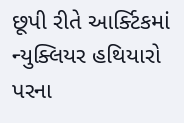છૂપી રીતે આર્ક્ટિકમાં ન્યુક્લિયર હથિયારો પરના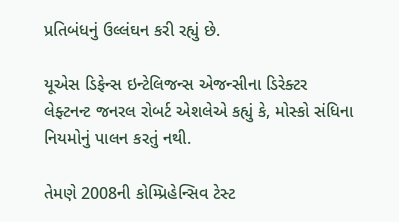પ્રતિબંધનું ઉલ્લંઘન કરી રહ્યું છે.

યૂએસ ડિફેન્સ ઇન્ટેલિજન્સ એજન્સીના ડિરેક્ટર લેફ્ટનન્ટ જનરલ રોબર્ટ એશલેએ કહ્યું કે, મોસ્કો સંધિના નિયમોનું પાલન કરતું નથી.

તેમણે 2008ની કોમ્પ્રિહેન્સિવ ટેસ્ટ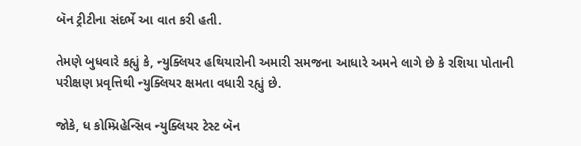બૅન ટ્રીટીના સંદર્ભે આ વાત કરી હતી.

તેમણે બુધવારે કહ્યું કે, ન્યુક્લિયર હથિયારોની અમારી સમજના આધારે અમને લાગે છે કે રશિયા પોતાની પરીક્ષણ પ્રવૃત્તિથી ન્યુક્લિયર ક્ષમતા વધારી રહ્યું છે.

જોકે, ધ કોમ્પ્રિહેન્સિવ ન્યુક્લિયર ટેસ્ટ બૅન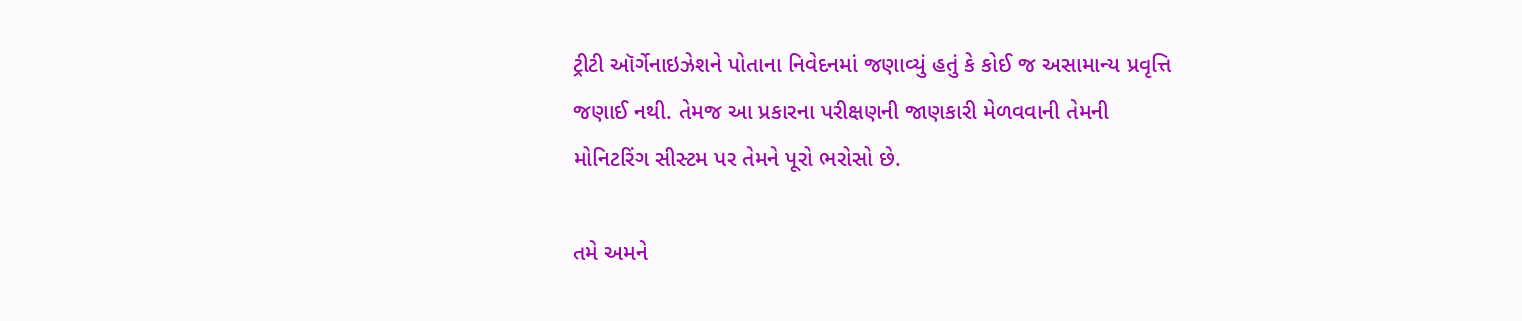ટ્રીટી ઑર્ગેનાઇઝેશને પોતાના નિવેદનમાં જણાવ્યું હતું કે કોઈ જ અસામાન્ય પ્રવૃત્તિ જણાઈ નથી. તેમજ આ પ્રકારના પરીક્ષણની જાણકારી મેળવવાની તેમની મોનિટરિંગ સીસ્ટમ પર તેમને પૂરો ભરોસો છે.

તમે અમને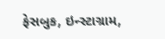ફેસબુક, ઇન્સ્ટાગ્રામ,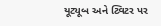યૂટ્યૂબ અને ટ્વિટર પર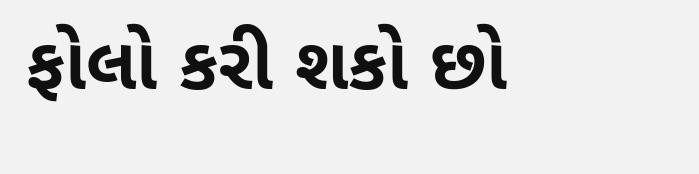ફોલો કરી શકો છો